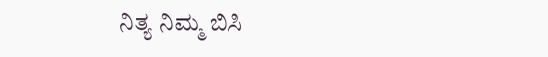ನಿತ್ಯ ನಿಮ್ಮ ಬಿಸಿ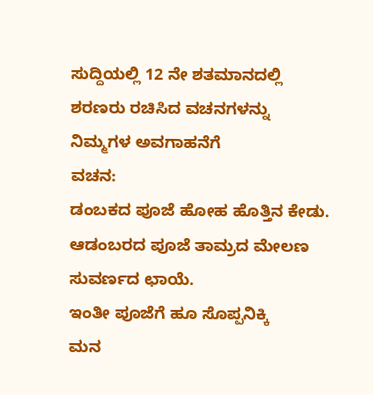ಸುದ್ದಿಯಲ್ಲಿ 12 ನೇ ಶತಮಾನದಲ್ಲಿ ಶರಣರು ರಚಿಸಿದ ವಚನಗಳನ್ನು ನಿಮ್ಮಗಳ ಅವಗಾಹನೆಗೆ
ವಚನ:
ಡಂಬಕದ ಪೂಜೆ ಹೋಹ ಹೊತ್ತಿನ ಕೇಡು.
ಆಡಂಬರದ ಪೂಜೆ ತಾಮ್ರದ ಮೇಲಣ
ಸುವರ್ಣದ ಛಾಯೆ.
ಇಂತೀ ಪೂಜೆಗೆ ಹೂ ಸೊಪ್ಪನಿಕ್ಕಿ
ಮನ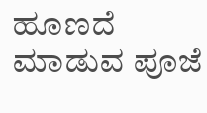ಹೂಣದೆ ಮಾಡುವ ಪೂಜೆ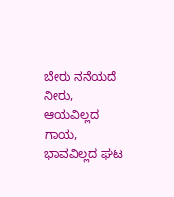ಬೇರು ನನೆಯದೆ ನೀರು,
ಆಯವಿಲ್ಲದ ಗಾಯ,
ಭಾವವಿಲ್ಲದ ಘಟ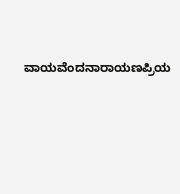ವಾಯವೆಂದನಾರಾಯಣಪ್ರಿಯ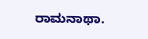ರಾಮನಾಥಾ.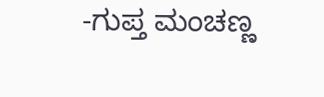-ಗುಪ್ತ ಮಂಚಣ್ಣ